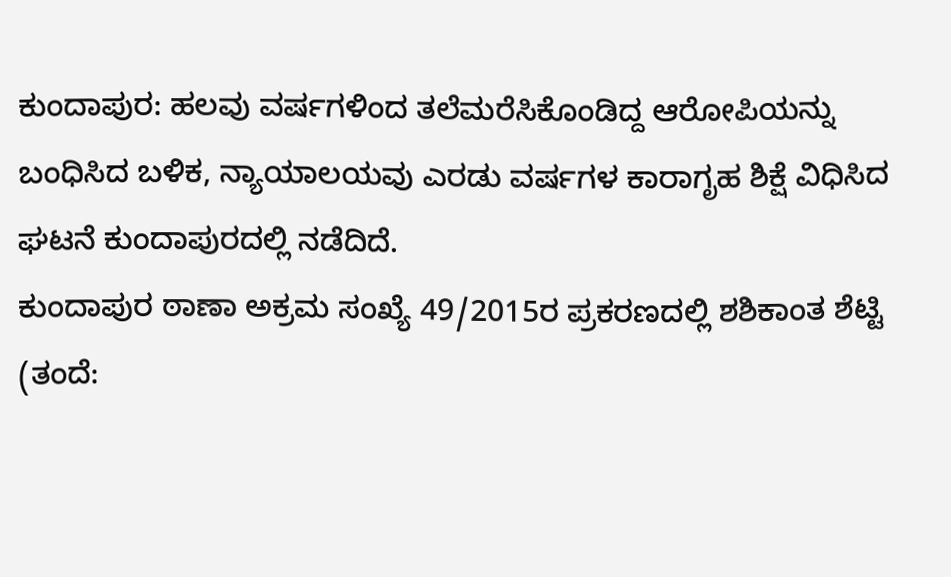ಕುಂದಾಪುರ: ಹಲವು ವರ್ಷಗಳಿಂದ ತಲೆಮರೆಸಿಕೊಂಡಿದ್ದ ಆರೋಪಿಯನ್ನು ಬಂಧಿಸಿದ ಬಳಿಕ, ನ್ಯಾಯಾಲಯವು ಎರಡು ವರ್ಷಗಳ ಕಾರಾಗೃಹ ಶಿಕ್ಷೆ ವಿಧಿಸಿದ ಘಟನೆ ಕುಂದಾಪುರದಲ್ಲಿ ನಡೆದಿದೆ.
ಕುಂದಾಪುರ ಠಾಣಾ ಅಕ್ರಮ ಸಂಖ್ಯೆ 49/2015ರ ಪ್ರಕರಣದಲ್ಲಿ ಶಶಿಕಾಂತ ಶೆಟ್ಟಿ (ತಂದೆ: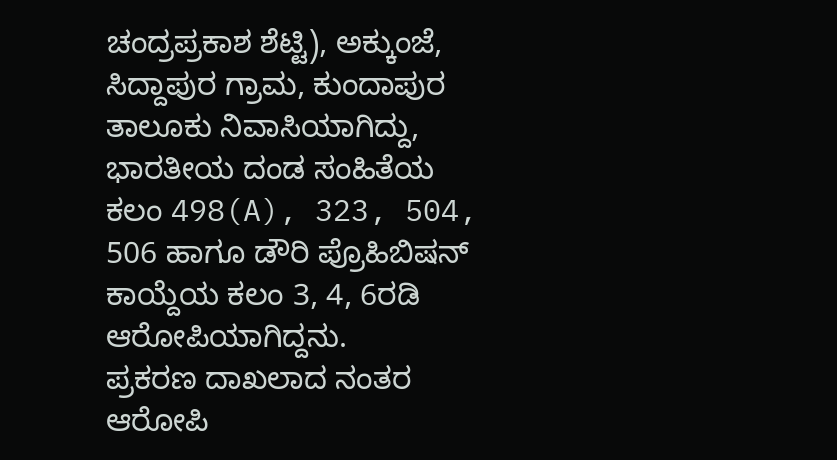ಚಂದ್ರಪ್ರಕಾಶ ಶೆಟ್ಟಿ), ಅಕ್ಕುಂಜೆ, ಸಿದ್ದಾಪುರ ಗ್ರಾಮ, ಕುಂದಾಪುರ ತಾಲೂಕು ನಿವಾಸಿಯಾಗಿದ್ದು, ಭಾರತೀಯ ದಂಡ ಸಂಹಿತೆಯ ಕಲಂ 498(A), 323, 504, 506 ಹಾಗೂ ಡೌರಿ ಪ್ರೊಹಿಬಿಷನ್ ಕಾಯ್ದೆಯ ಕಲಂ 3, 4, 6ರಡಿ ಆರೋಪಿಯಾಗಿದ್ದನು.
ಪ್ರಕರಣ ದಾಖಲಾದ ನಂತರ ಆರೋಪಿ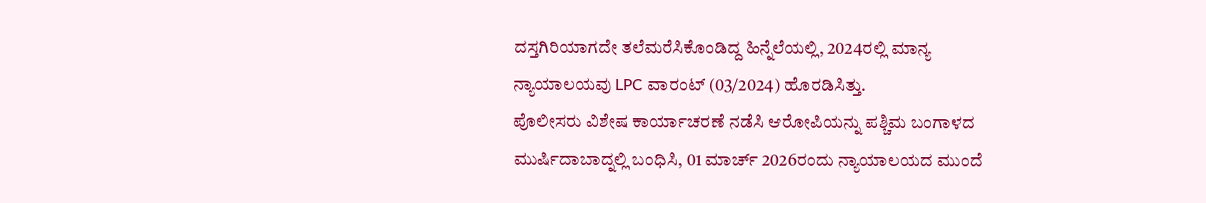ದಸ್ತಗಿರಿಯಾಗದೇ ತಲೆಮರೆಸಿಕೊಂಡಿದ್ದ ಹಿನ್ನೆಲೆಯಲ್ಲಿ, 2024ರಲ್ಲಿ ಮಾನ್ಯ ನ್ಯಾಯಾಲಯವು LPC ವಾರಂಟ್ (03/2024) ಹೊರಡಿಸಿತ್ತು.
ಪೊಲೀಸರು ವಿಶೇಷ ಕಾರ್ಯಾಚರಣೆ ನಡೆಸಿ ಆರೋಪಿಯನ್ನು ಪಶ್ಚಿಮ ಬಂಗಾಳದ ಮುರ್ಷಿದಾಬಾದ್ನಲ್ಲಿ ಬಂಧಿಸಿ, 01 ಮಾರ್ಚ್ 2026ರಂದು ನ್ಯಾಯಾಲಯದ ಮುಂದೆ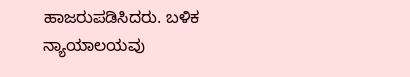ಹಾಜರುಪಡಿಸಿದರು. ಬಳಿಕ ನ್ಯಾಯಾಲಯವು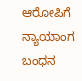ಆರೋಪಿಗೆ ನ್ಯಾಯಾಂಗ ಬಂಧನ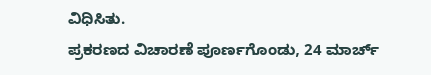ವಿಧಿಸಿತು.
ಪ್ರಕರಣದ ವಿಚಾರಣೆ ಪೂರ್ಣಗೊಂಡು, 24 ಮಾರ್ಚ್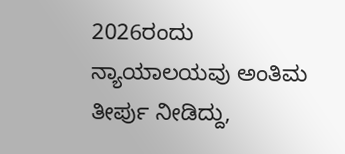2026ರಂದು ನ್ಯಾಯಾಲಯವು ಅಂತಿಮ ತೀರ್ಪು ನೀಡಿದ್ದು,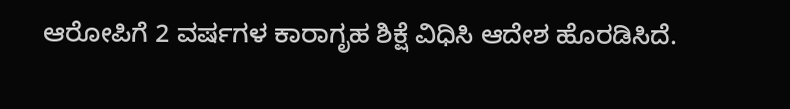ಆರೋಪಿಗೆ 2 ವರ್ಷಗಳ ಕಾರಾಗೃಹ ಶಿಕ್ಷೆ ವಿಧಿಸಿ ಆದೇಶ ಹೊರಡಿಸಿದೆ.